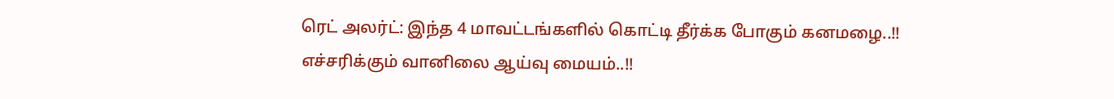ரெட் அலர்ட்: இந்த 4 மாவட்டங்களில் கொட்டி தீர்க்க போகும் கனமழை..!! எச்சரிக்கும் வானிலை ஆய்வு மையம்..!!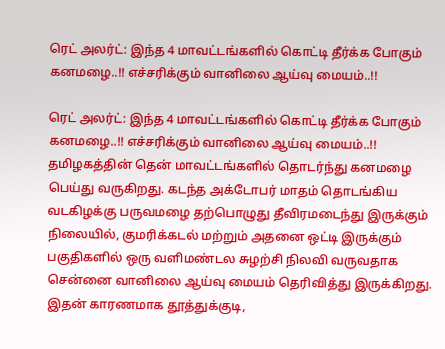ரெட் அலர்ட்: இந்த 4 மாவட்டங்களில் கொட்டி தீர்க்க போகும் கனமழை..!! எச்சரிக்கும் வானிலை ஆய்வு மையம்..!!

ரெட் அலர்ட்: இந்த 4 மாவட்டங்களில் கொட்டி தீர்க்க போகும் கனமழை..!! எச்சரிக்கும் வானிலை ஆய்வு மையம்..!! தமிழகத்தின் தென் மாவட்டங்களில் தொடர்ந்து கனமழை பெய்து வருகிறது. கடந்த அக்டோபர் மாதம் தொடங்கிய வடகிழக்கு பருவமழை தற்பொழுது தீவிரமடைந்து இருக்கும் நிலையில், குமரிக்கடல் மற்றும் அதனை ஒட்டி இருக்கும் பகுதிகளில் ஒரு வளிமண்டல சுழற்சி நிலவி வருவதாக சென்னை வானிலை ஆய்வு மையம் தெரிவித்து இருக்கிறது. இதன் காரணமாக தூத்துக்குடி,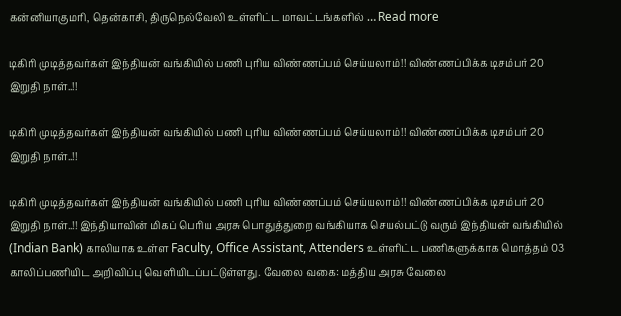கன்னியாகுமரி, தென்காசி, திருநெல்வேலி உள்ளிட்ட மாவட்டங்களில் … Read more

டிகிரி முடித்தவர்கள் இந்தியன் வங்கியில் பணி புரிய விண்ணப்பம் செய்யலாம்!! விண்ணப்பிக்க டிசம்பர் 20 இறுதி நாள்..!!

டிகிரி முடித்தவர்கள் இந்தியன் வங்கியில் பணி புரிய விண்ணப்பம் செய்யலாம்!! விண்ணப்பிக்க டிசம்பர் 20 இறுதி நாள்..!!

டிகிரி முடித்தவர்கள் இந்தியன் வங்கியில் பணி புரிய விண்ணப்பம் செய்யலாம்!! விண்ணப்பிக்க டிசம்பர் 20 இறுதி நாள்..!! இந்தியாவின் மிகப் பெரிய அரசு பொதுத்துறை வங்கியாக செயல்பட்டு வரும் இந்தியன் வங்கியில் (Indian Bank) காலியாக உள்ள Faculty, Office Assistant, Attenders உள்ளிட்ட பணிகளுக்காக மொத்தம் 03 காலிப்பணியிட அறிவிப்பு வெளியிடப்பட்டுள்ளது. வேலை வகை: மத்திய அரசு வேலை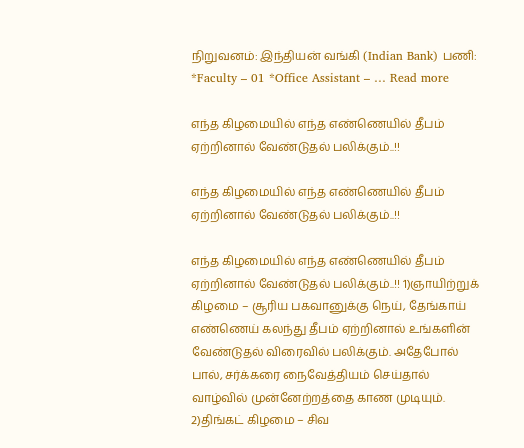நிறுவனம்: இந்தியன் வங்கி (Indian Bank) பணி: *Faculty – 01 *Office Assistant – … Read more

எந்த கிழமையில் எந்த எண்ணெயில் தீபம் ஏற்றினால் வேண்டுதல் பலிக்கும்..!!

எந்த கிழமையில் எந்த எண்ணெயில் தீபம் ஏற்றினால் வேண்டுதல் பலிக்கும்..!!

எந்த கிழமையில் எந்த எண்ணெயில் தீபம் ஏற்றினால் வேண்டுதல் பலிக்கும்..!! 1)ஞாயிற்றுக் கிழமை – சூரிய பகவானுக்கு நெய், தேங்காய் எண்ணெய் கலந்து தீபம் ஏற்றினால் உங்களின் வேண்டுதல் விரைவில் பலிக்கும். அதேபோல் பால், சர்க்கரை நைவேத்தியம் செய்தால் வாழ்வில் முன்னேற்றத்தை காண முடியும். 2)திங்கட் கிழமை – சிவ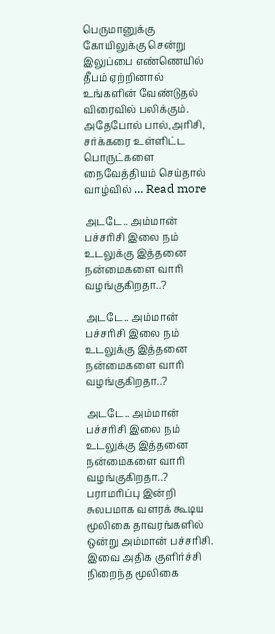பெருமானுக்கு கோயிலுக்கு சென்று இலுப்பை எண்ணெயில் தீபம் ஏற்றினால் உங்களின் வேண்டுதல் விரைவில் பலிக்கும். அதேபோல் பால்,அரிசி, சர்க்கரை உள்ளிட்ட பொருட்களை நைவேத்தியம் செய்தால் வாழ்வில் … Read more

அடடே.. அம்மான் பச்சரிசி இலை நம் உடலுக்கு இத்தனை நன்மைகளை வாரி வழங்குகிறதா..?

அடடே.. அம்மான் பச்சரிசி இலை நம் உடலுக்கு இத்தனை நன்மைகளை வாரி வழங்குகிறதா..?

அடடே.. அம்மான் பச்சரிசி இலை நம் உடலுக்கு இத்தனை நன்மைகளை வாரி வழங்குகிறதா..? பராமரிப்பு இன்றி சுலபமாக வளரக் கூடிய மூலிகை தாவரங்களில் ஒன்று அம்மான் பச்சரிசி. இவை அதிக குளிர்ச்சி நிறைந்த மூலிகை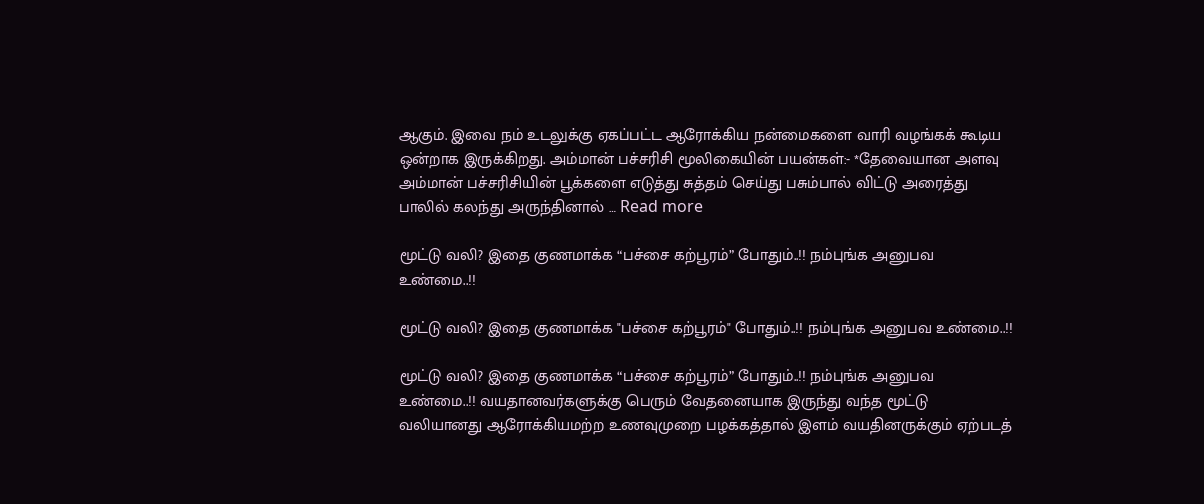ஆகும். இவை நம் உடலுக்கு ஏகப்பட்ட ஆரோக்கிய நன்மைகளை வாரி வழங்கக் கூடிய ஒன்றாக இருக்கிறது. அம்மான் பச்சரிசி மூலிகையின் பயன்கள்:- *தேவையான அளவு அம்மான் பச்சரிசியின் பூக்களை எடுத்து சுத்தம் செய்து பசும்பால் விட்டு அரைத்து பாலில் கலந்து அருந்தினால் … Read more

மூட்டு வலி? இதை குணமாக்க “பச்சை கற்பூரம்” போதும்..!! நம்புங்க அனுபவ உண்மை..!!

மூட்டு வலி? இதை குணமாக்க "பச்சை கற்பூரம்" போதும்..!! நம்புங்க அனுபவ உண்மை..!!

மூட்டு வலி? இதை குணமாக்க “பச்சை கற்பூரம்” போதும்..!! நம்புங்க அனுபவ உண்மை..!! வயதானவர்களுக்கு பெரும் வேதனையாக இருந்து வந்த மூட்டு வலியானது ஆரோக்கியமற்ற உணவுமுறை பழக்கத்தால் இளம் வயதினருக்கும் ஏற்படத்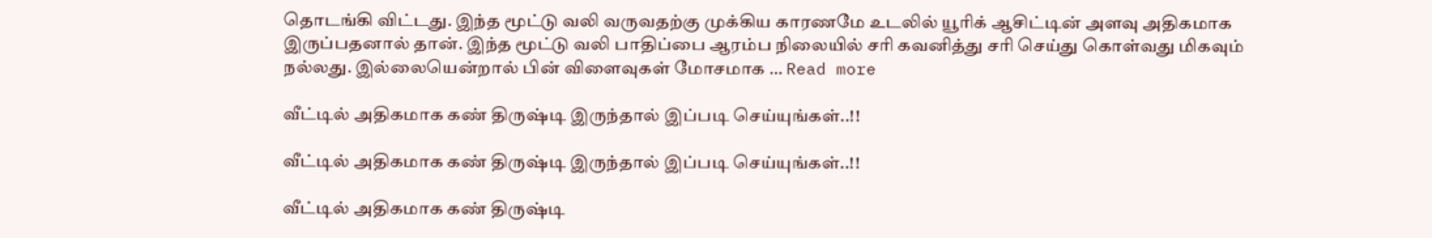தொடங்கி விட்டது. இந்த மூட்டு வலி வருவதற்கு முக்கிய காரணமே உடலில் யூரிக் ஆசிட்டின் அளவு அதிகமாக இருப்பதனால் தான். இந்த மூட்டு வலி பாதிப்பை ஆரம்ப நிலையில் சரி கவனித்து சரி செய்து கொள்வது மிகவும் நல்லது. இல்லையென்றால் பின் விளைவுகள் மோசமாக … Read more

வீட்டில் அதிகமாக கண் திருஷ்டி இருந்தால் இப்படி செய்யுங்கள்..!!

வீட்டில் அதிகமாக கண் திருஷ்டி இருந்தால் இப்படி செய்யுங்கள்..!!

வீட்டில் அதிகமாக கண் திருஷ்டி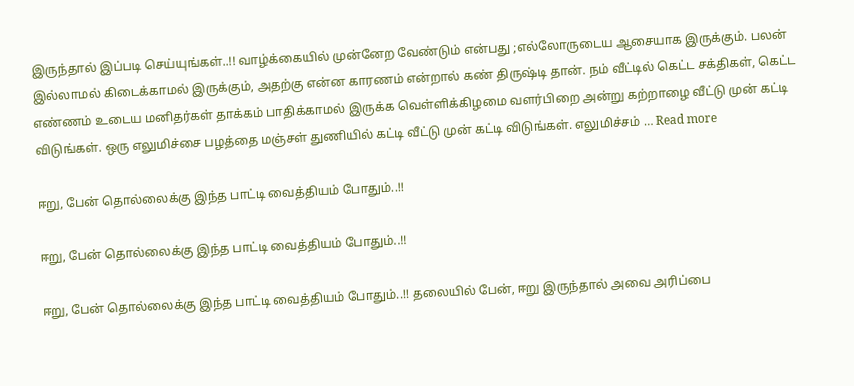இருந்தால் இப்படி செய்யுங்கள்..!! வாழ்க்கையில் முன்னேற வேண்டும் என்பது ;எல்லோருடைய ஆசையாக இருக்கும். பலன் இல்லாமல் கிடைக்காமல் இருக்கும், அதற்கு என்ன காரணம் என்றால் கண் திருஷ்டி தான். நம் வீட்டில் கெட்ட சக்திகள், கெட்ட எண்ணம் உடைய மனிதர்கள் தாக்கம் பாதிக்காமல் இருக்க வெள்ளிக்கிழமை வளர்பிறை அன்று கற்றாழை வீட்டு முன் கட்டி விடுங்கள். ஒரு எலுமிச்சை பழத்தை மஞ்சள் துணியில் கட்டி வீட்டு முன் கட்டி விடுங்கள். எலுமிச்சம் … Read more

ஈறு, பேன் தொல்லைக்கு இந்த பாட்டி வைத்தியம் போதும்..!!

ஈறு, பேன் தொல்லைக்கு இந்த பாட்டி வைத்தியம் போதும்..!!

ஈறு, பேன் தொல்லைக்கு இந்த பாட்டி வைத்தியம் போதும்..!! தலையில் பேன், ஈறு இருந்தால் அவை அரிப்பை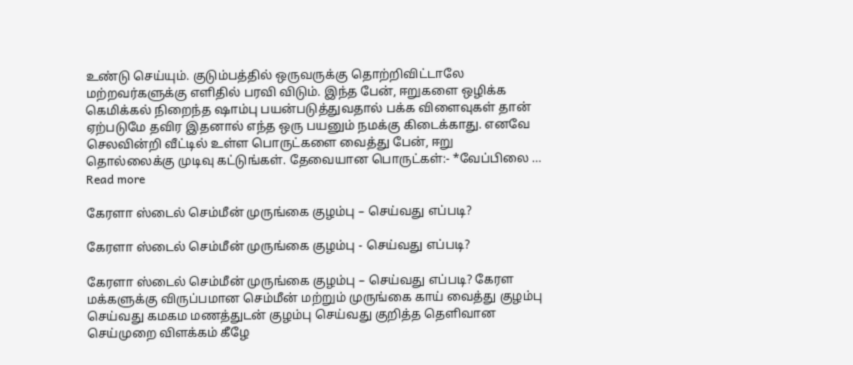உண்டு செய்யும். குடும்பத்தில் ஒருவருக்கு தொற்றிவிட்டாலே மற்றவர்களுக்கு எளிதில் பரவி விடும். இந்த பேன், ஈறுகளை ஒழிக்க கெமிக்கல் நிறைந்த ஷாம்பு பயன்படுத்துவதால் பக்க விளைவுகள் தான் ஏற்படுமே தவிர இதனால் எந்த ஒரு பயனும் நமக்கு கிடைக்காது. எனவே செலவின்றி வீட்டில் உள்ள பொருட்களை வைத்து பேன், ஈறு தொல்லைக்கு முடிவு கட்டுங்கள். தேவையான பொருட்கள்:- *வேப்பிலை … Read more

கேரளா ஸ்டைல் செம்மீன் முருங்கை குழம்பு – செய்வது எப்படி?

கேரளா ஸ்டைல் செம்மீன் முருங்கை குழம்பு - செய்வது எப்படி?

கேரளா ஸ்டைல் செம்மீன் முருங்கை குழம்பு – செய்வது எப்படி? கேரள மக்களுக்கு விருப்பமான செம்மீன் மற்றும் முருங்கை காய் வைத்து குழம்பு செய்வது கமகம மணத்துடன் குழம்பு செய்வது குறித்த தெளிவான செய்முறை விளக்கம் கீழே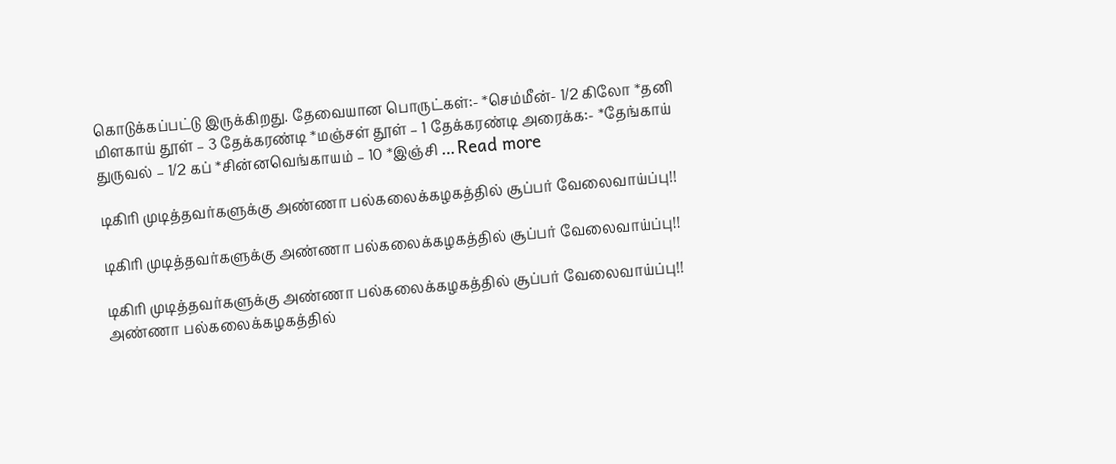கொடுக்கப்பட்டு இருக்கிறது. தேவையான பொருட்கள்:- *செம்மீன்- 1/2 கிலோ *தனி மிளகாய் தூள் – 3 தேக்கரண்டி *மஞ்சள் தூள் – 1 தேக்கரண்டி அரைக்க:- *தேங்காய் துருவல் – 1/2 கப் *சின்னவெங்காயம் – 10 *இஞ்சி … Read more

டிகிரி முடித்தவர்களுக்கு அண்ணா பல்கலைக்கழகத்தில் சூப்பர் வேலைவாய்ப்பு!!

டிகிரி முடித்தவர்களுக்கு அண்ணா பல்கலைக்கழகத்தில் சூப்பர் வேலைவாய்ப்பு!!

டிகிரி முடித்தவர்களுக்கு அண்ணா பல்கலைக்கழகத்தில் சூப்பர் வேலைவாய்ப்பு!! அண்ணா பல்கலைக்கழகத்தில்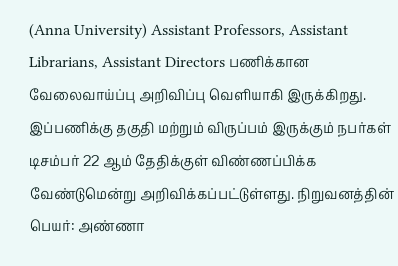(Anna University) Assistant Professors, Assistant Librarians, Assistant Directors பணிக்கான வேலைவாய்ப்பு அறிவிப்பு வெளியாகி இருக்கிறது. இப்பணிக்கு தகுதி மற்றும் விருப்பம் இருக்கும் நபர்கள் டிசம்பர் 22 ஆம் தேதிக்குள் விண்ணப்பிக்க வேண்டுமென்று அறிவிக்கப்பட்டுள்ளது. நிறுவனத்தின் பெயர்: அண்ணா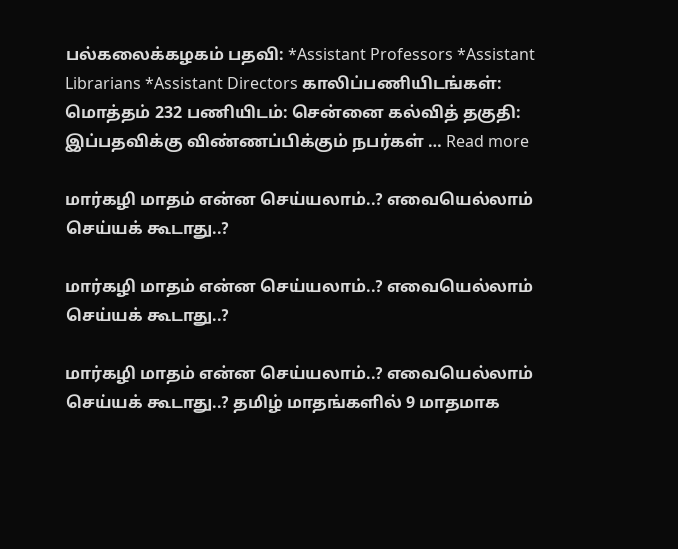பல்கலைக்கழகம் பதவி: *Assistant Professors *Assistant Librarians *Assistant Directors காலிப்பணியிடங்கள்: மொத்தம் 232 பணியிடம்: சென்னை கல்வித் தகுதி: இப்பதவிக்கு விண்ணப்பிக்கும் நபர்கள் … Read more

மார்கழி மாதம் என்ன செய்யலாம்..? எவையெல்லாம் செய்யக் கூடாது..?

மார்கழி மாதம் என்ன செய்யலாம்..? எவையெல்லாம் செய்யக் கூடாது..?

மார்கழி மாதம் என்ன செய்யலாம்..? எவையெல்லாம் செய்யக் கூடாது..? தமிழ் மாதங்களில் 9 மாதமாக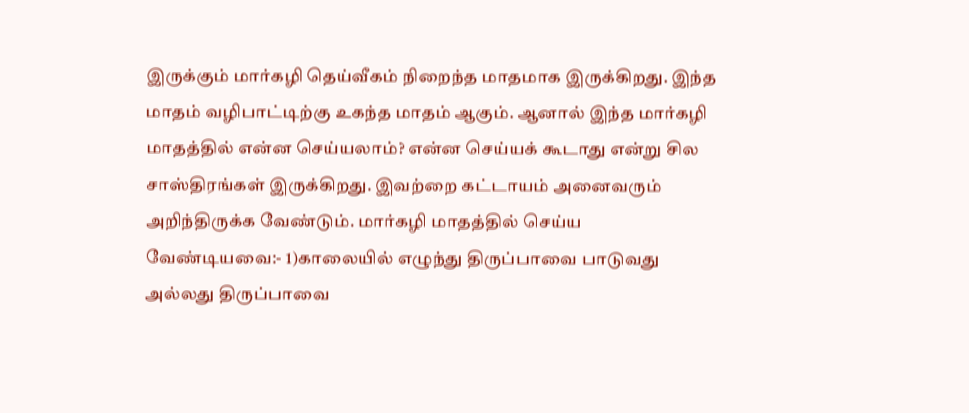இருக்கும் மார்கழி தெய்வீகம் நிறைந்த மாதமாக இருக்கிறது. இந்த மாதம் வழிபாட்டிற்கு உகந்த மாதம் ஆகும். ஆனால் இந்த மார்கழி மாதத்தில் என்ன செய்யலாம்? என்ன செய்யக் கூடாது என்று சில சாஸ்திரங்கள் இருக்கிறது. இவற்றை கட்டாயம் அனைவரும் அறிந்திருக்க வேண்டும். மார்கழி மாதத்தில் செய்ய வேண்டியவை:- 1)காலையில் எழுந்து திருப்பாவை பாடுவது அல்லது திருப்பாவை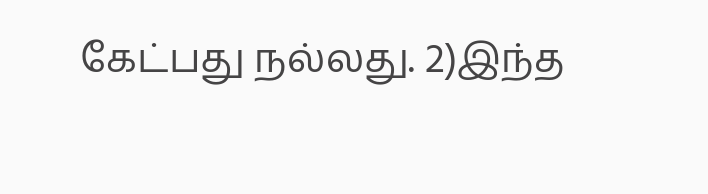கேட்பது நல்லது. 2)இந்த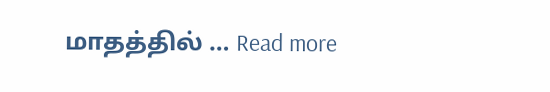மாதத்தில் … Read more